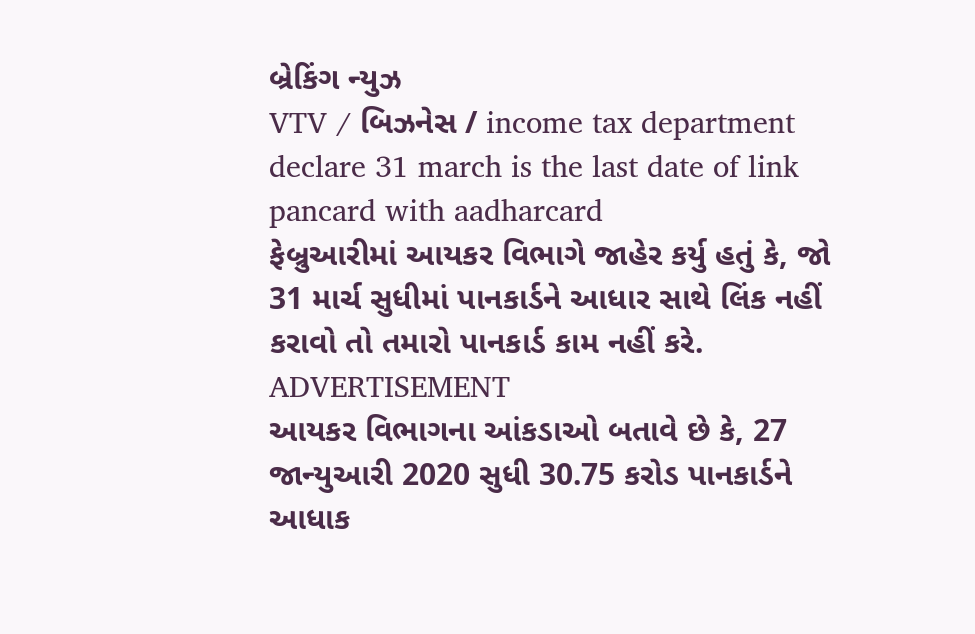બ્રેકિંગ ન્યુઝ
VTV / બિઝનેસ / income tax department declare 31 march is the last date of link pancard with aadharcard
ફેબ્રુઆરીમાં આયકર વિભાગે જાહેર કર્યુ હતું કે, જો 31 માર્ચ સુધીમાં પાનકાર્ડને આધાર સાથે લિંક નહીં કરાવો તો તમારો પાનકાર્ડ કામ નહીં કરે.
ADVERTISEMENT
આયકર વિભાગના આંકડાઓ બતાવે છે કે, 27 જાન્યુઆરી 2020 સુધી 30.75 કરોડ પાનકાર્ડને આધાક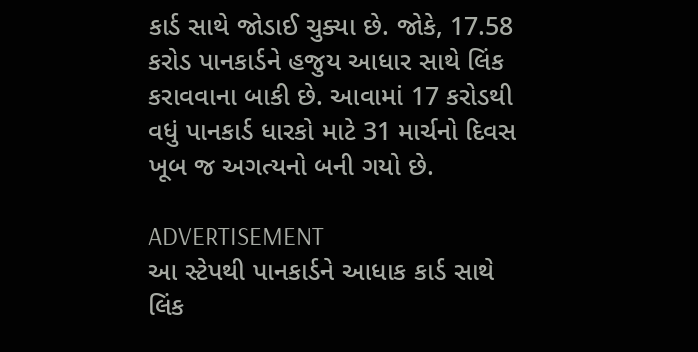કાર્ડ સાથે જોડાઈ ચુક્યા છે. જોકે, 17.58 કરોડ પાનકાર્ડને હજુય આધાર સાથે લિંક કરાવવાના બાકી છે. આવામાં 17 કરોડથી વધું પાનકાર્ડ ધારકો માટે 31 માર્ચનો દિવસ ખૂબ જ અગત્યનો બની ગયો છે.

ADVERTISEMENT
આ સ્ટેપથી પાનકાર્ડને આધાક કાર્ડ સાથે લિંક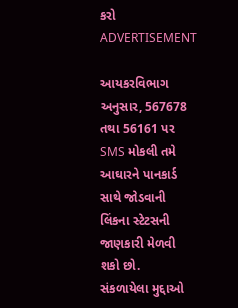કરો
ADVERTISEMENT

આયકરવિભાગ અનુસાર, 567678 તથા 56161 પર SMS મોકલી તમે આઘારને પાનકાર્ડ સાથે જોડવાની લિંકના સ્ટેટસની જાણકારી મેળવી શકો છો.
સંકળાયેલા મુદ્દાઓ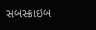સબસ્ક્રાઇબ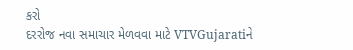કરો
દરરોજ નવા સમાચાર મેળવવા માટે VTVGujaratiને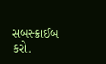સબસ્ક્રાઈબ કરો.